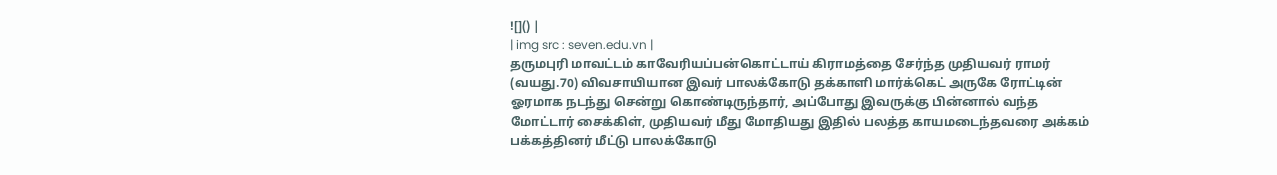![]() |
| img src : seven.edu.vn |
தருமபுரி மாவட்டம் காவேரியப்பன்கொட்டாய் கிராமத்தை சேர்ந்த முதியவர் ராமர் (வயது.70) விவசாயியான இவர் பாலக்கோடு தக்காளி மார்க்கெட் அருகே ரோட்டின் ஓரமாக நடந்து சென்று கொண்டிருந்தார், அப்போது இவருக்கு பின்னால் வந்த மோட்டார் சைக்கிள், முதியவர் மீது மோதியது இதில் பலத்த காயமடைந்தவரை அக்கம் பக்கத்தினர் மீட்டு பாலக்கோடு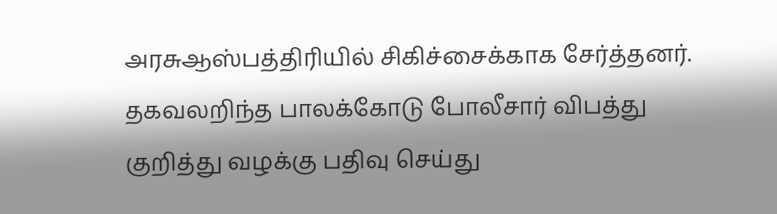அரசுஆஸ்பத்திரியில் சிகிச்சைக்காக சேர்த்தனர். தகவலறிந்த பாலக்கோடு போலீசார் விபத்து குறித்து வழக்கு பதிவு செய்து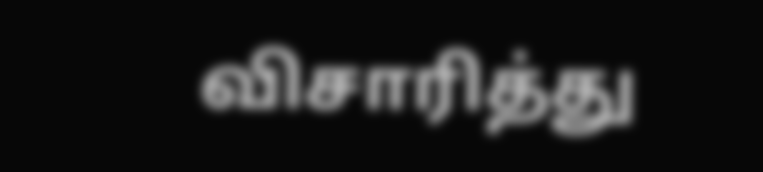விசாரித்து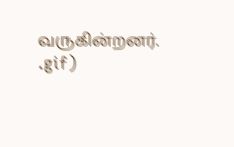வருகின்றனர்.
.gif)